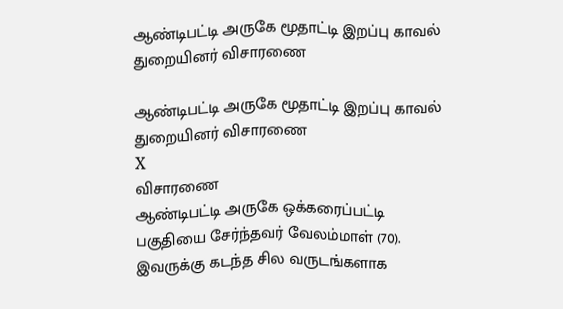ஆண்டிபட்டி அருகே மூதாட்டி இறப்பு காவல் துறையினர் விசாரணை

ஆண்டிபட்டி அருகே மூதாட்டி இறப்பு காவல் துறையினர் விசாரணை
X
விசாரணை
ஆண்டிபட்டி அருகே ஒக்கரைப்பட்டி பகுதியை சேர்ந்தவர் வேலம்மாள் (70). இவருக்கு கடந்த சில வருடங்களாக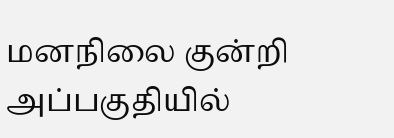மனநிலை குன்றி அப்பகுதியில்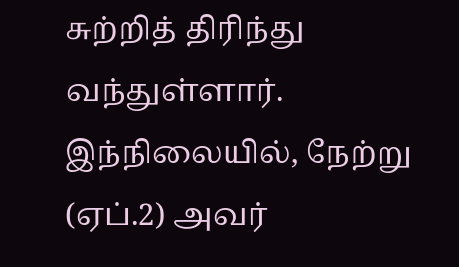சுற்றித் திரிந்து வந்துள்ளார். இந்நிலையில், நேற்று (ஏப்.2) அவர்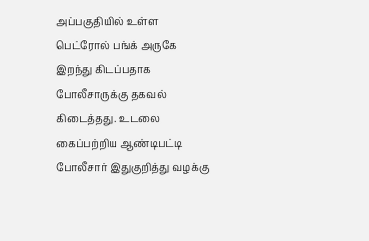அப்பகுதியில் உள்ள பெட்ரோல் பங்க் அருகே இறந்து கிடப்பதாக போலீசாருக்கு தகவல் கிடைத்தது. உடலை கைப்பற்றிய ஆண்டிபட்டி போலீசார் இதுகுறித்து வழக்கு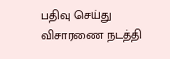பதிவு செய்து விசாரணை நடத்தி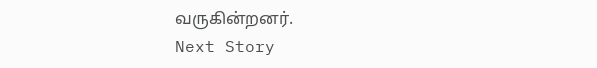வருகின்றனர்.
Next Story